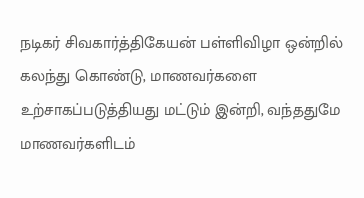நடிகர் சிவகார்த்திகேயன் பள்ளிவிழா ஒன்றில் கலந்து கொண்டு, மாணவர்களை உற்சாகப்படுத்தியது மட்டும் இன்றி, வந்ததுமே மாணவர்களிடம்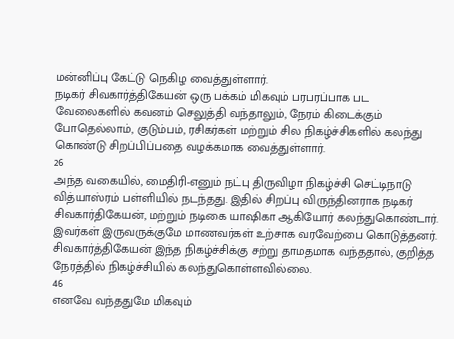மன்னிப்பு கேட்டு நெகிழ வைத்துள்ளார்.
நடிகர் சிவகார்த்திகேயன் ஒரு பக்கம் மிகவும் பரபரப்பாக பட வேலைகளில் கவனம் செலுத்தி வந்தாலும், நேரம் கிடைக்கும் போதெல்லாம், குடும்பம், ரசிகர்கள் மற்றும் சில நிகழ்ச்சிகளில் கலந்து கொண்டு சிறப்பிப்பதை வழக்கமாக வைத்துள்ளார்.
26
அந்த வகையில், மைதிரி-எனும் நட்பு திருவிழா நிகழ்ச்சி செட்டிநாடு வித்யாஸ்ரம் பள்ளியில் நடந்தது. இதில் சிறப்பு விருந்தினராக நடிகர் சிவகார்திகேயன், மற்றும் நடிகை யாஷிகா ஆகியோர் கலந்துகொண்டார்.
இவர்கள் இருவருக்குமே மாணவர்கள் உற்சாக வரவேற்பை கொடுத்தனர். சிவகார்த்திகேயன் இந்த நிகழ்ச்சிக்கு சற்று தாமதமாக வந்ததால், குறித்த நேரத்தில் நிகழ்ச்சியில் கலந்துகொள்ளவில்லை.
46
எனவே வந்ததுமே மிகவும்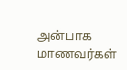அன்பாக மாணவர்கள்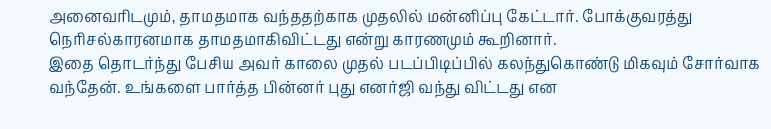அனைவரிடமும், தாமதமாக வந்ததற்காக முதலில் மன்னிப்பு கேட்டார். போக்குவரத்து நெரிசல்காரனமாக தாமதமாகிவிட்டது என்று காரணமும் கூறினார்.
இதை தொடர்ந்து பேசிய அவர் காலை முதல் படப்பிடிப்பில் கலந்துகொண்டு மிகவும் சோர்வாக வந்தேன். உங்களை பார்த்த பின்னர் புது எனர்ஜி வந்து விட்டது என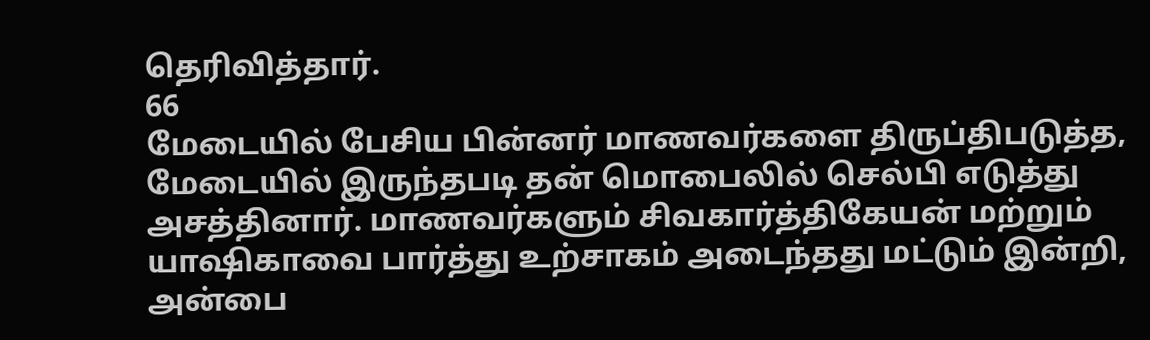தெரிவித்தார்.
66
மேடையில் பேசிய பின்னர் மாணவர்களை திருப்திபடுத்த, மேடையில் இருந்தபடி தன் மொபைலில் செல்பி எடுத்து அசத்தினார். மாணவர்களும் சிவகார்த்திகேயன் மற்றும் யாஷிகாவை பார்த்து உற்சாகம் அடைந்தது மட்டும் இன்றி, அன்பை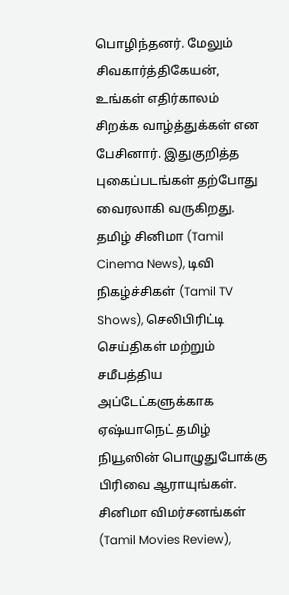பொழிந்தனர். மேலும் சிவகார்த்திகேயன், உங்கள் எதிர்காலம் சிறக்க வாழ்த்துக்கள் என பேசினார். இதுகுறித்த புகைப்படங்கள் தற்போது வைரலாகி வருகிறது.
தமிழ் சினிமா (Tamil Cinema News), டிவி நிகழ்ச்சிகள் (Tamil TV Shows), செலிபிரிட்டி செய்திகள் மற்றும் சமீபத்திய அப்டேட்களுக்காக ஏஷ்யாநெட் தமிழ் நியூஸின் பொழுதுபோக்கு பிரிவை ஆராயுங்கள். சினிமா விமர்சனங்கள் (Tamil Movies Review),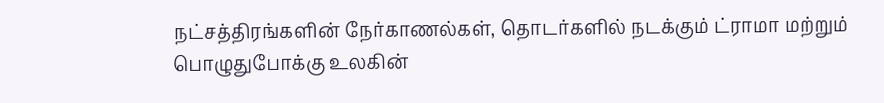நட்சத்திரங்களின் நேர்காணல்கள், தொடர்களில் நடக்கும் ட்ராமா மற்றும் பொழுதுபோக்கு உலகின்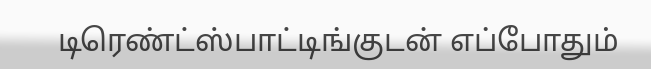டிரெண்ட்ஸ்பாட்டிங்குடன் எப்போதும்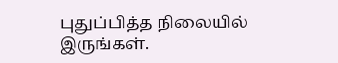புதுப்பித்த நிலையில் இருங்கள்.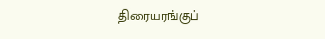திரையரங்குப்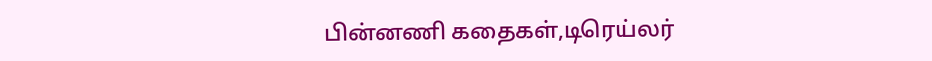பின்னணி கதைகள்,டிரெய்லர்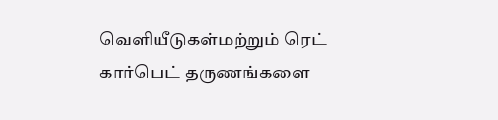வெளியீடுகள்மற்றும் ரெட் கார்பெட் தருணங்களை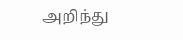அறிந்து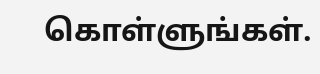கொள்ளுங்கள்.